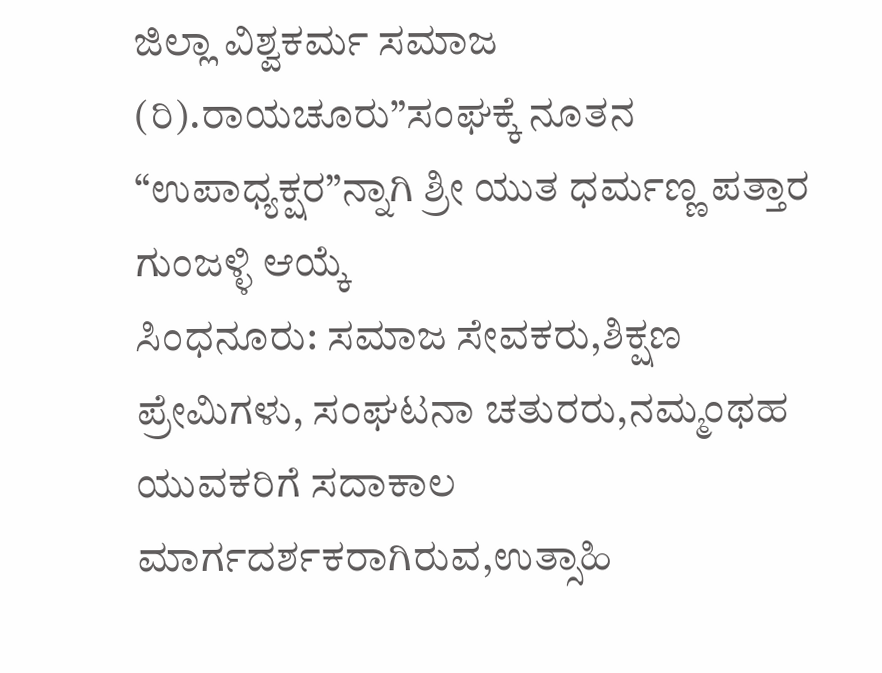ಜಿಲ್ಲಾ ವಿಶ್ವಕರ್ಮ ಸಮಾಜ (ರಿ).ರಾಯಚೂರು”ಸಂಘಕ್ಕೆ ನೂತನ “ಉಪಾಧ್ಯಕ್ಷರ”ನ್ನಾಗಿ ಶ್ರೀ ಯುತ ಧರ್ಮಣ್ಣ ಪತ್ತಾರ ಗುಂಜಳ್ಳಿ ಆಯ್ಕೆ
ಸಿಂಧನೂರು: ಸಮಾಜ ಸೇವಕರು,ಶಿಕ್ಷಣ ಪ್ರೇಮಿಗಳು, ಸಂಘಟನಾ ಚತುರರು,ನಮ್ಮಂಥಹ ಯುವಕರಿಗೆ ಸದಾಕಾಲ ಮಾರ್ಗದರ್ಶಕರಾಗಿರುವ,ಉತ್ಸಾಹಿ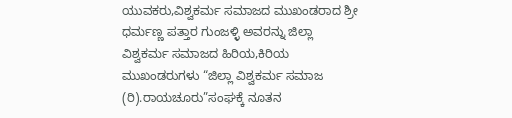ಯುವಕರು,ವಿಶ್ವಕರ್ಮ ಸಮಾಜದ ಮುಖಂಡರಾದ ಶ್ರೀ ಧರ್ಮಣ್ಣ ಪತ್ತಾರ ಗುಂಜಳ್ಳಿ ಅವರನ್ನು ಜಿಲ್ಲಾ ವಿಶ್ವಕರ್ಮ ಸಮಾಜದ ಹಿರಿಯ,ಕಿರಿಯ ಮುಖಂಡರುಗಳು “ಜಿಲ್ಲಾ ವಿಶ್ವಕರ್ಮ ಸಮಾಜ (ರಿ).ರಾಯಚೂರು”ಸಂಘಕ್ಕೆ ನೂತನ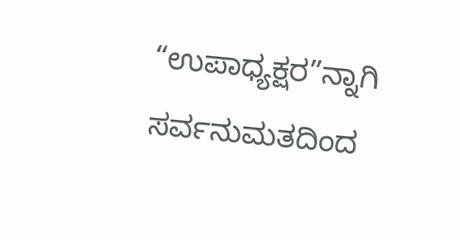“ಉಪಾಧ್ಯಕ್ಷರ”ನ್ನಾಗಿ ಸರ್ವನುಮತದಿಂದ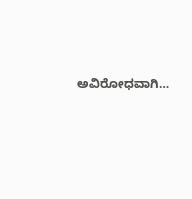ಅವಿರೋಧವಾಗಿ…